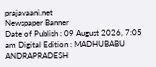prajavaani.net
Newspaper Banner
Date of Publish : 09 August 2026, 7:05 am Digital Edition : MADHUBABU ANDRAPRADESH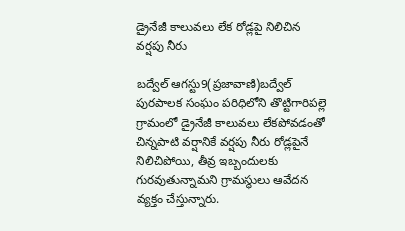డ్రైనేజీ కాలువలు లేక రోడ్లపై నిలిచిన వర్షపు నీరు

బద్వేల్ ఆగస్టు9(ప్రజావాణి)బద్వేల్ పురపాలక సంఘం పరిధిలోని తొట్టిగారిపల్లె గ్రామంలో డ్రైనేజీ కాలువలు లేకపోవడంతో చిన్నపాటి వర్షానికే వర్షపు నీరు రోడ్లపైనే నిలిచిపోయి, తీవ్ర ఇబ్బందులకు గురవుతున్నామని గ్రామస్థులు ఆవేదన వ్యక్తం చేస్తున్నారు.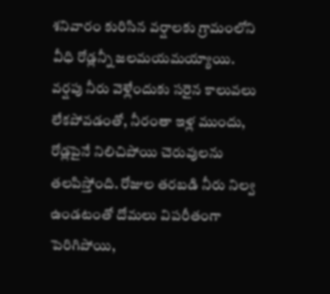శనివారం కురిసిన వర్షాలకు గ్రామంలోని వీధి రోడ్లన్నీ జలమయమయ్యాయి. వర్షపు నీరు వెళ్లేందుకు సరైన కాలువలు లేకపోవడంతో, నీరంతా ఇళ్ల ముందు, రోడ్లపైనే నిలిచిపోయి చెరువులను తలపిస్తోంది. రోజుల తరబడి నీరు నిల్వ ఉండటంతో దోమలు విపరీతంగా పెరిగిపోయి,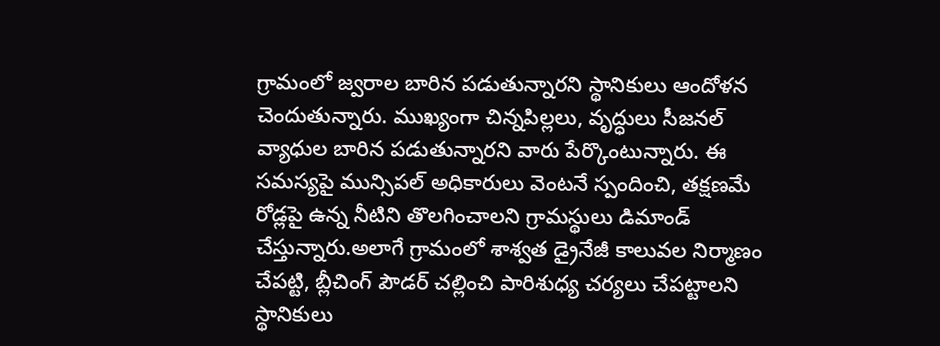గ్రామంలో జ్వరాల బారిన పడుతున్నారని స్థానికులు ఆందోళన చెందుతున్నారు. ముఖ్యంగా చిన్నపిల్లలు, వృద్ధులు సీజనల్ వ్యాధుల బారిన పడుతున్నారని వారు పేర్కొంటున్నారు. ఈ సమస్యపై మున్సిపల్ అధికారులు వెంటనే స్పందించి, తక్షణమే రోడ్లపై ఉన్న నీటిని తొలగించాలని గ్రామస్థులు డిమాండ్ చేస్తున్నారు.అలాగే గ్రామంలో శాశ్వత డ్రైనేజీ కాలువల నిర్మాణం చేపట్టి, బ్లీచింగ్ పౌడర్ చల్లించి పారిశుధ్య చర్యలు చేపట్టాలని స్థానికులు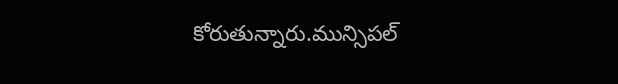కోరుతున్నారు.మున్సిపల్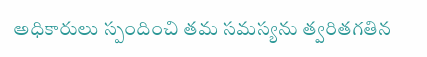అధికారులు స్పందించి తమ సమస్యను త్వరితగతిన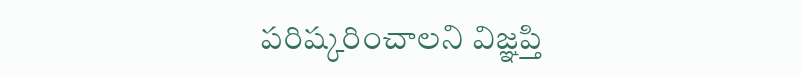పరిష్కరించాలని విజ్ఞప్తి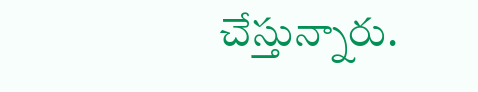చేస్తున్నారు.